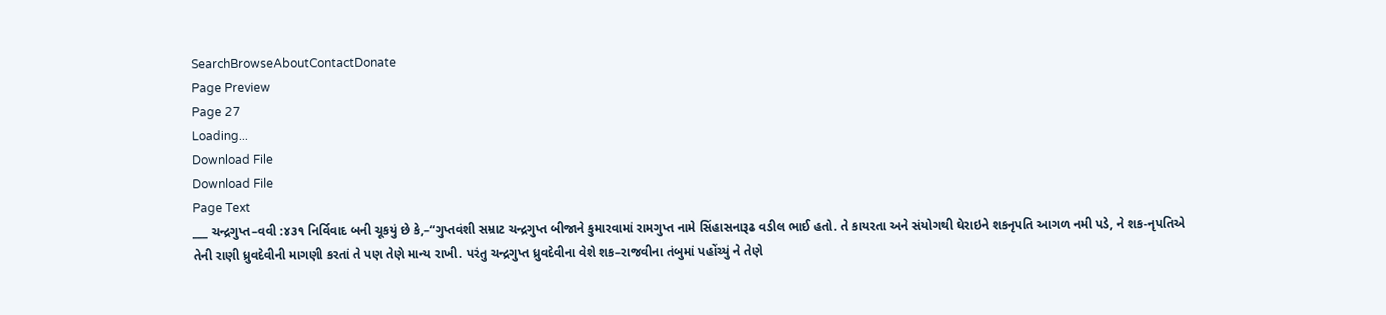SearchBrowseAboutContactDonate
Page Preview
Page 27
Loading...
Download File
Download File
Page Text
___ ચન્દ્રગુપ્ત–વવી :૪૩૧ નિર્વિવાદ બની ચૂકયું છે કે,–“ગુપ્તવંશી સમ્રાટ ચન્દ્રગુપ્ત બીજાને કુમારવામાં રામગુપ્ત નામે સિંહાસનારૂઢ વડીલ ભાઈ હતો. તે કાયરતા અને સંયોગથી ઘેરાઇને શકનૃપતિ આગળ નમી પડે, ને શક-નૃપતિએ તેની રાણી ધ્રુવદેવીની માગણી કરતાં તે પણ તેણે માન્ય રાખી. પરંતુ ચન્દ્રગુપ્ત ધ્રુવદેવીના વેશે શક–રાજવીના તંબુમાં પહોંચ્યું ને તેણે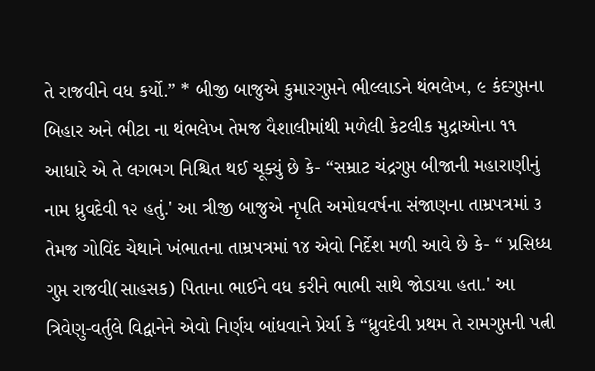તે રાજવીને વધ કર્યો.” * બીજી બાજુએ કુમારગુપ્તને ભીલ્લાડને થંભલેખ, ૯ કંદગુપ્તના બિહાર અને ભીટા ના થંભલેખ તેમજ વૈશાલીમાંથી મળેલી કેટલીક મુદ્રાઓના ૧૧ આધારે એ તે લગભગ નિશ્ચિત થઈ ચૂક્યું છે કે- “સમ્રાટ ચંદ્રગુપ્ત બીજાની મહારાણીનું નામ ધ્રુવદેવી ૧૨ હતું.' આ ત્રીજી બાજુએ નૃપતિ અમોઘવર્ષના સંજાણના તામ્રપત્રમાં ૩ તેમજ ગોવિંદ ચેથાને ખંભાતના તામ્રપત્રમાં ૧૪ એવો નિર્દેશ મળી આવે છે કે- “ પ્રસિધ્ધ ગુપ્ત રાજવી(સાહસક) પિતાના ભાઈને વધ કરીને ભાભી સાથે જોડાયા હતા.' આ ત્રિવેણુ-વર્તુલે વિદ્વાનેને એવો નિર્ણય બાંધવાને પ્રેર્યા કે “ધ્રુવદેવી પ્રથમ તે રામગુપ્તની પત્ની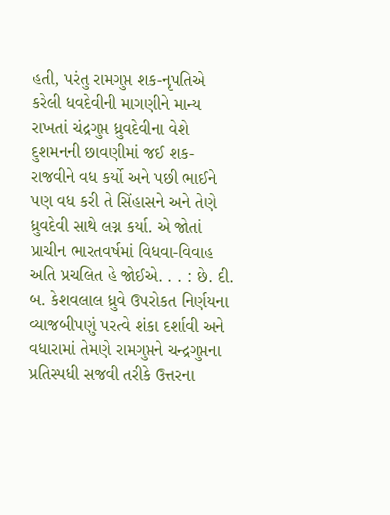હતી, પરંતુ રામગુપ્ત શક-નૃપતિએ કરેલી ધવદેવીની માગણીને માન્ય રાખતાં ચંદ્રગુપ્ત ધ્રુવદેવીના વેશે દુશમનની છાવણીમાં જઈ શક-રાજવીને વધ કર્યો અને પછી ભાઈને પણ વધ કરી તે સિંહાસને અને તેણે ધ્રુવદેવી સાથે લગ્ન કર્યા. એ જોતાં પ્રાચીન ભારતવર્ષમાં વિધવા-વિવાહ અતિ પ્રચલિત હે જોઈએ. . . : છે. દી. બ. કેશવલાલ ધ્રુવે ઉપરોકત નિર્ણયના વ્યાજબીપણું પરત્વે શંકા દર્શાવી અને વધારામાં તેમણે રામગુપ્તને ચન્દ્રગુપ્તના પ્રતિસ્પધી સજવી તરીકે ઉત્તરના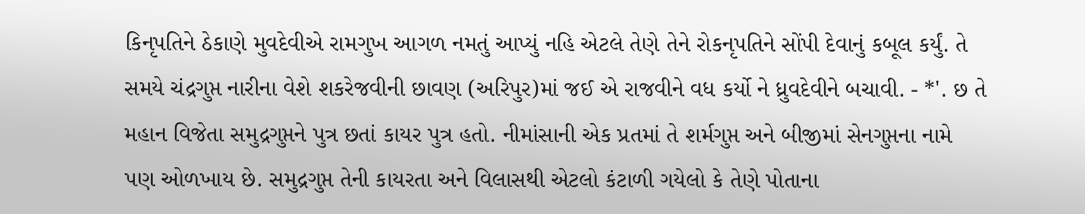કિનૃપતિને ઠેકાણે મુવદેવીએ રામગુખ આગળ નમતું આપ્યું નહિ એટલે તેણે તેને રોકનૃપતિને સોંપી દેવાનું કબૂલ કર્યું. તે સમયે ચંદ્રગુપ્ત નારીના વેશે શકરેજવીની છાવણ (અરિપુર)માં જઈ એ રાજવીને વધ કર્યો ને ધ્રુવદેવીને બચાવી. - *'. છ તે મહાન વિજેતા સમુદ્રગુપ્તને પુત્ર છતાં કાયર પુત્ર હતો. નીમાંસાની એક પ્રતમાં તે શર્મગુપ્ત અને બીજીમાં સેનગુપ્તના નામે પણ ઓળખાય છે. સમુદ્રગુપ્ત તેની કાયરતા અને વિલાસથી એટલો કંટાળી ગયેલો કે તેણે પોતાના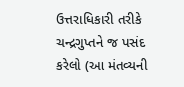ઉત્તરાધિકારી તરીકે ચન્દ્રગુપ્તને જ પસંદ કરેલો (આ મંતવ્યની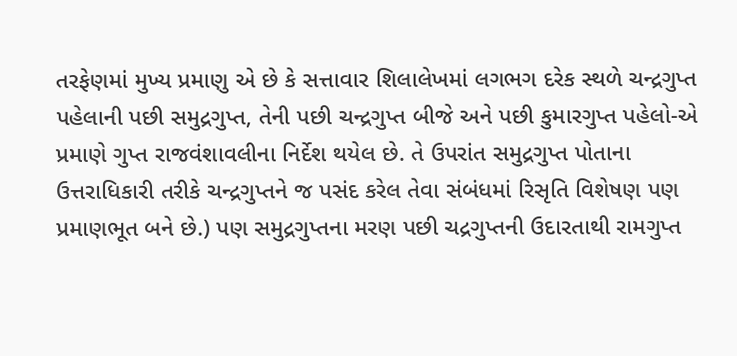તરફેણમાં મુખ્ય પ્રમાણુ એ છે કે સત્તાવાર શિલાલેખમાં લગભગ દરેક સ્થળે ચન્દ્રગુપ્ત પહેલાની પછી સમુદ્રગુપ્ત, તેની પછી ચન્દ્રગુપ્ત બીજે અને પછી કુમારગુપ્ત પહેલો-એ પ્રમાણે ગુપ્ત રાજવંશાવલીના નિર્દેશ થયેલ છે. તે ઉપરાંત સમુદ્રગુપ્ત પોતાના ઉત્તરાધિકારી તરીકે ચન્દ્રગુપ્તને જ પસંદ કરેલ તેવા સંબંધમાં રિસૃતિ વિશેષણ પણ પ્રમાણભૂત બને છે.) પણ સમુદ્રગુપ્તના મરણ પછી ચદ્રગુપ્તની ઉદારતાથી રામગુપ્ત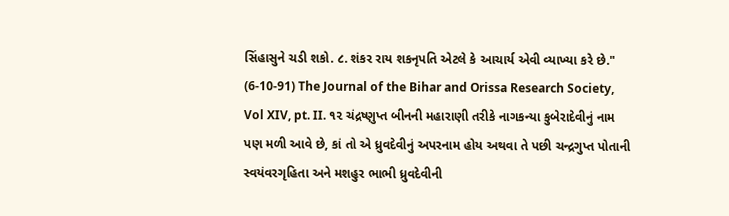સિંહાસુને ચડી શકો. ૮. શંકર રાય શકનૃપતિ એટલે કે આચાર્ય એવી વ્યાખ્યા કરે છે." (6-10-91) The Journal of the Bihar and Orissa Research Society, Vol XIV, pt. II. ૧૨ ચંદ્રષ્ણુપ્ત બીનની મહારાણી તરીકે નાગકન્યા કુબેરાદેવીનું નામ પણ મળી આવે છે, કાં તો એ ધ્રુવદેવીનું અપરનામ હોય અથવા તે પછી ચન્દ્રગુપ્ત પોતાની સ્વયંવરગૃહિતા અને મશહુર ભાભી ધ્રુવદેવીની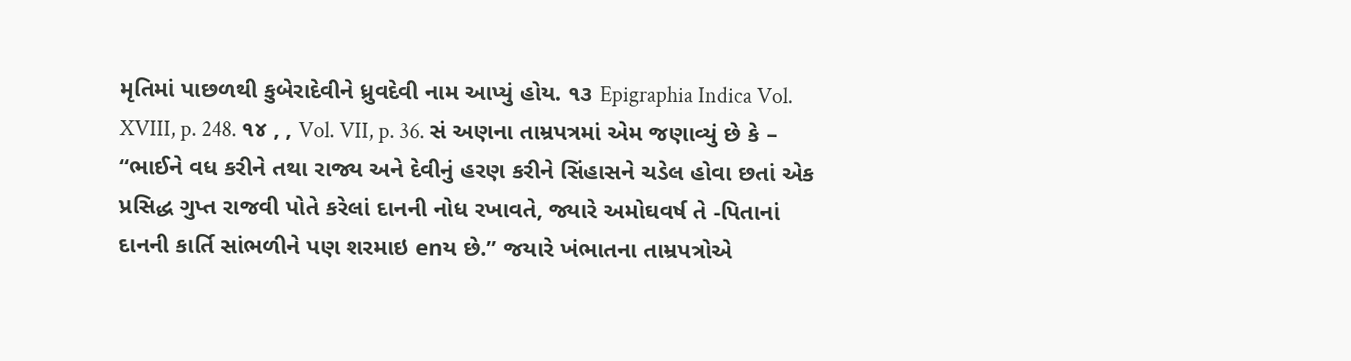મૃતિમાં પાછળથી કુબેરાદેવીને ધ્રુવદેવી નામ આપ્યું હોય. ૧૩ Epigraphia Indica Vol. XVIII, p. 248. ૧૪ , , Vol. VII, p. 36. સં અણના તામ્રપત્રમાં એમ જણાવ્યું છે કે – “ભાઈને વધ કરીને તથા રાજ્ય અને દેવીનું હરણ કરીને સિંહાસને ચડેલ હોવા છતાં એક પ્રસિદ્ધ ગુપ્ત રાજવી પોતે કરેલાં દાનની નોધ રખાવતે, જ્યારે અમોઘવર્ષ તે -પિતાનાં દાનની કાર્તિ સાંભળીને પણ શરમાઇ enય છે.” જયારે ખંભાતના તામ્રપત્રોએ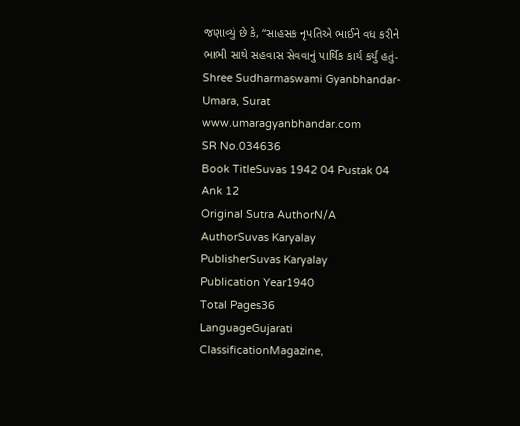જણાવ્યું છે કે, “સાહસક નૃપતિએ ભાઈને વધ કરીને ભાભી સાથે સહવાસ સેવવાનું પાર્થિક કાર્ય કર્યું હતું- Shree Sudharmaswami Gyanbhandar-Umara, Surat www.umaragyanbhandar.com
SR No.034636
Book TitleSuvas 1942 04 Pustak 04 Ank 12
Original Sutra AuthorN/A
AuthorSuvas Karyalay
PublisherSuvas Karyalay
Publication Year1940
Total Pages36
LanguageGujarati
ClassificationMagazine,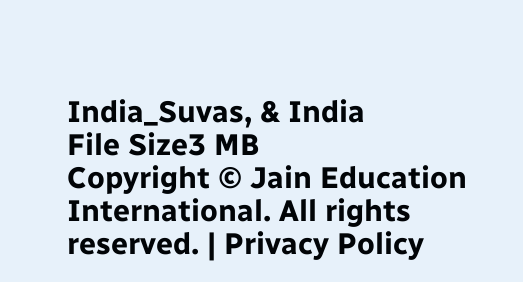India_Suvas, & India
File Size3 MB
Copyright © Jain Education International. All rights reserved. | Privacy Policy